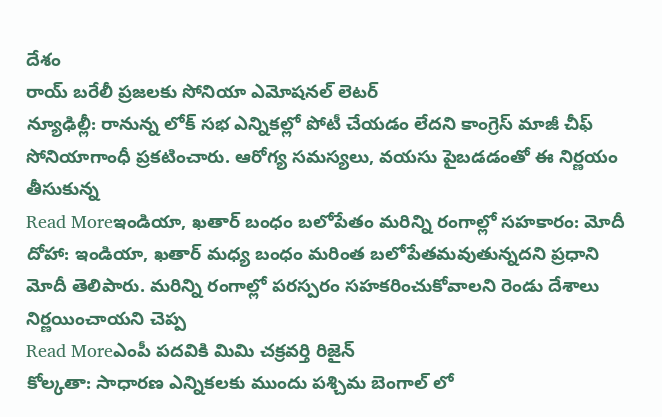దేశం
రాయ్ బరేలీ ప్రజలకు సోనియా ఎమోషనల్ లెటర్
న్యూఢిల్లీ: రానున్న లోక్ సభ ఎన్నికల్లో పోటీ చేయడం లేదని కాంగ్రెస్ మాజీ చీఫ్ సోనియాగాంధీ ప్రకటించారు. ఆరోగ్య సమస్యలు, వయసు పైబడడంతో ఈ నిర్ణయం తీసుకున్న
Read Moreఇండియా, ఖతార్ బంధం బలోపేతం మరిన్ని రంగాల్లో సహకారం: మోదీ
దోహా: ఇండియా, ఖతార్ మధ్య బంధం మరింత బలోపేతమవుతున్నదని ప్రధాని మోదీ తెలిపారు. మరిన్ని రంగాల్లో పరస్పరం సహకరించుకోవాలని రెండు దేశాలు నిర్ణయించాయని చెప్ప
Read Moreఎంపీ పదవికి మిమి చక్రవర్తి రిజైన్
కోల్కతా: సాధారణ ఎన్నికలకు ముందు పశ్చిమ బెంగాల్ లో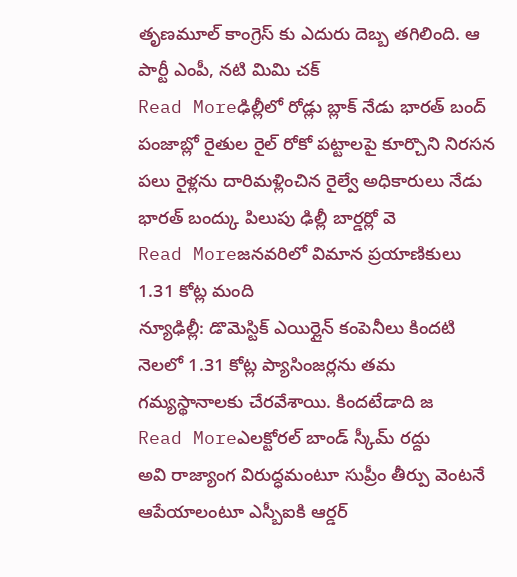తృణమూల్ కాంగ్రెస్ కు ఎదురు దెబ్బ తగిలింది. ఆ పార్టీ ఎంపీ, నటి మిమి చక్
Read Moreఢిల్లీలో రోడ్లు బ్లాక్ నేడు భారత్ బంద్
పంజాబ్లో రైతుల రైల్ రోకో పట్టాలపై కూర్చొని నిరసన పలు రైళ్లను దారిమళ్లించిన రైల్వే అధికారులు నేడు భారత్ బంద్కు పిలుపు ఢిల్లీ బార్డర్లో వె
Read Moreజనవరిలో విమాన ప్రయాణికులు 1.31 కోట్ల మంది
న్యూఢిల్లీ: డొమెస్టిక్ ఎయిర్లైన్ కంపెనీలు కిందటి నెలలో 1.31 కోట్ల ప్యాసింజర్లను తమ గమ్యస్థానాలకు చేరవేశాయి. కిందటేడాది జ
Read Moreఎలక్టోరల్ బాండ్ స్కీమ్ రద్దు
అవి రాజ్యాంగ విరుద్ధమంటూ సుప్రీం తీర్పు వెంటనే ఆపేయాలంటూ ఎస్బీఐకి ఆర్డర్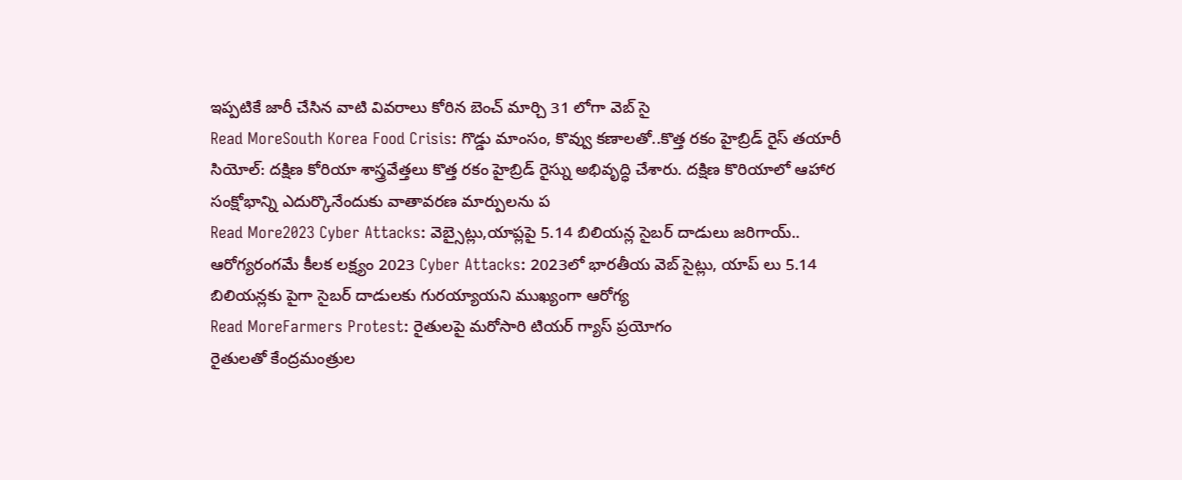ఇప్పటికే జారీ చేసిన వాటి వివరాలు కోరిన బెంచ్ మార్చి 31 లోగా వెబ్ సై
Read MoreSouth Korea Food Crisis: గొడ్డు మాంసం, కొవ్వు కణాలతో..కొత్త రకం హైబ్రిడ్ రైస్ తయారీ
సియోల్: దక్షిణ కోరియా శాస్త్రవేత్తలు కొత్త రకం హైబ్రిడ్ రైస్ను అభివృద్ధి చేశారు. దక్షిణ కొరియాలో ఆహార సంక్షోభాన్ని ఎదుర్కొనేందుకు వాతావరణ మార్పులను ప
Read More2023 Cyber Attacks: వెబ్సైట్లు,యాప్లపై 5.14 బిలియన్ల సైబర్ దాడులు జరిగాయ్..
ఆరోగ్యరంగమే కీలక లక్ష్యం 2023 Cyber Attacks: 2023లో భారతీయ వెబ్ సైట్లు, యాప్ లు 5.14 బిలియన్లకు పైగా సైబర్ దాడులకు గురయ్యాయని ముఖ్యంగా ఆరోగ్య
Read MoreFarmers Protest: రైతులపై మరోసారి టియర్ గ్యాస్ ప్రయోగం
రైతులతో కేంద్రమంత్రుల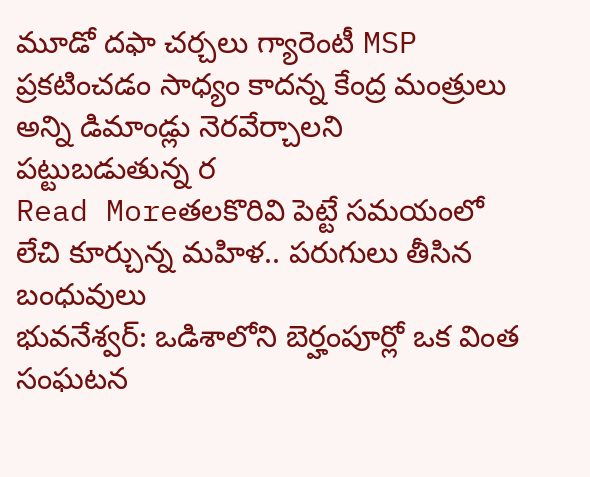మూడో దఫా చర్చలు గ్యారెంటీ MSP ప్రకటించడం సాధ్యం కాదన్న కేంద్ర మంత్రులు అన్ని డిమాండ్లు నెరవేర్చాలని పట్టుబడుతున్న ర
Read Moreతలకొరివి పెట్టే సమయంలో లేచి కూర్చున్న మహిళ.. పరుగులు తీసిన బంధువులు
భువనేశ్వర్: ఒడిశాలోని బెర్హంపూర్లో ఒక వింత సంఘటన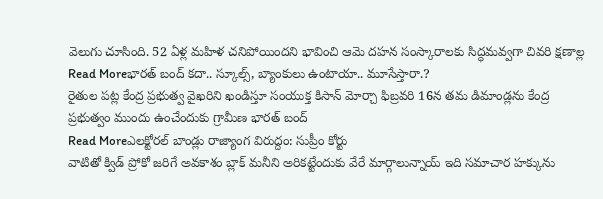వెలుగు చూసింది. 52 ఏళ్ల మహిళ చనిపోయిందని భావించి ఆమె దహన సంస్కారాలకు సిద్ధమవ్వగా చివరి క్షణాల్ల
Read Moreభారత్ బంద్ కదా.. స్కూల్స్, బ్యాంకులు ఉంటాయా.. మూసేస్తారా.?
రైతుల పట్ల కేంద్ర ప్రభుత్వ వైఖరిని ఖండిస్తూ సంయుక్త కిసాన్ మోర్చా ఫిబ్రవరి 16న తమ డిమాండ్లను కేంద్ర ప్రభుత్వం ముందు ఉంచేందుకు గ్రామీణ భారత్ బంద్
Read Moreఎలక్టోరల్ బాండ్లు రాజ్యాంగ విరుద్దం: సుప్రీం కోర్టు
వాటితో క్విడ్ ప్రోకో జరిగే అవకాశం బ్లాక్ మనీని అరికట్టేందుకు వేరే మార్గాలున్నాయ్ ఇది సమాచార హక్కును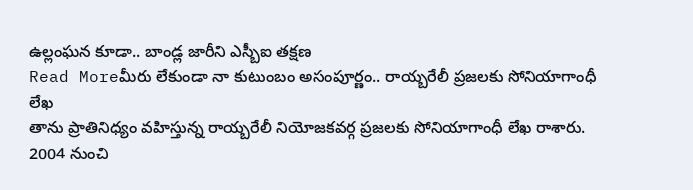ఉల్లంఘన కూడా.. బాండ్ల జారీని ఎస్బీఐ తక్షణ
Read Moreమీరు లేకుండా నా కుటుంబం అసంపూర్ణం.. రాయ్బరేలీ ప్రజలకు సోనియాగాంధీ లేఖ
తాను ప్రాతినిధ్యం వహిస్తున్న రాయ్బరేలీ నియోజకవర్గ ప్రజలకు సోనియాగాంధీ లేఖ రాశారు. 2004 నుంచి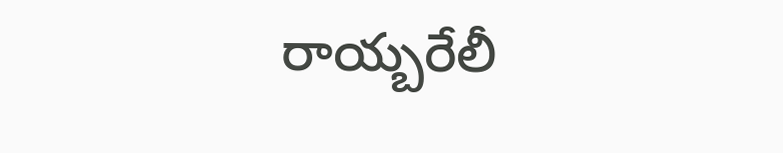రాయ్బరేలీ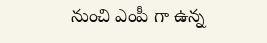నుంచి ఎంపీ గా ఉన్న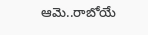ఆమె..రాబోయే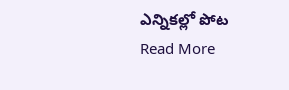ఎన్నికల్లో పోట
Read More